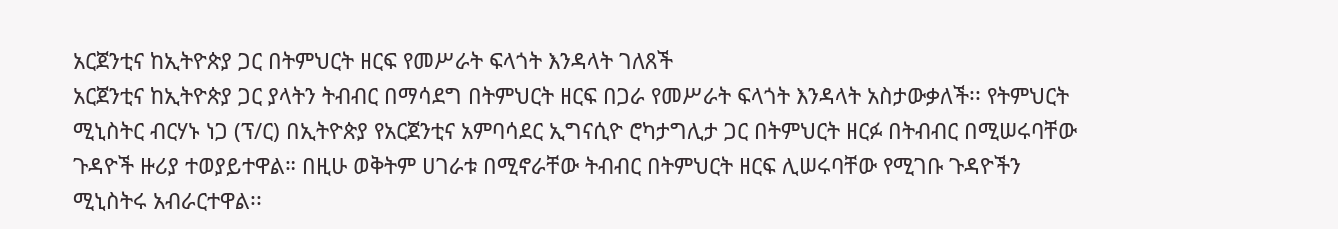አርጀንቲና ከኢትዮጵያ ጋር በትምህርት ዘርፍ የመሥራት ፍላጎት እንዳላት ገለጸች
አርጀንቲና ከኢትዮጵያ ጋር ያላትን ትብብር በማሳደግ በትምህርት ዘርፍ በጋራ የመሥራት ፍላጎት እንዳላት አስታውቃለች፡፡ የትምህርት ሚኒስትር ብርሃኑ ነጋ (ፕ/ር) በኢትዮጵያ የአርጀንቲና አምባሳደር ኢግናሲዮ ሮካታግሊታ ጋር በትምህርት ዘርፉ በትብብር በሚሠሩባቸው ጉዳዮች ዙሪያ ተወያይተዋል። በዚሁ ወቅትም ሀገራቱ በሚኖራቸው ትብብር በትምህርት ዘርፍ ሊሠሩባቸው የሚገቡ ጉዳዮችን ሚኒስትሩ አብራርተዋል፡፡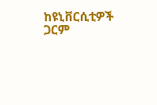ከዩኒቨርሲቲዎች ጋርም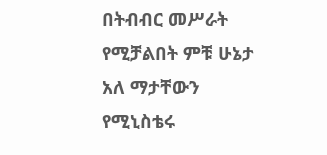በትብብር መሥራት የሚቻልበት ምቹ ሁኔታ አለ ማታቸውን የሚኒስቴሩ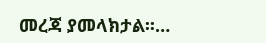መረጃ ያመላክታል፡፡…